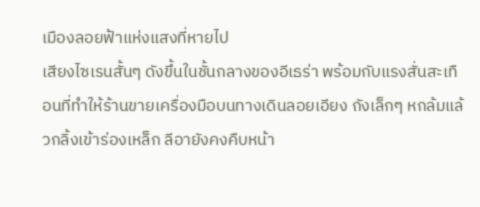เมืองลอยฟ้าแห่งแสงที่หายไป
เสียงไซเรนสั้นๆ ดังขึ้นในชั้นกลางของอีเธร่า พร้อมกับแรงสั่นสะเทือนที่ทำให้ร้านขายเครื่องมือบนทางเดินลอยเอียง ถังเล็กๆ หกล้มแล้วกลิ้งเข้าร่องเหล็ก ลีอายังคงคืบหน้า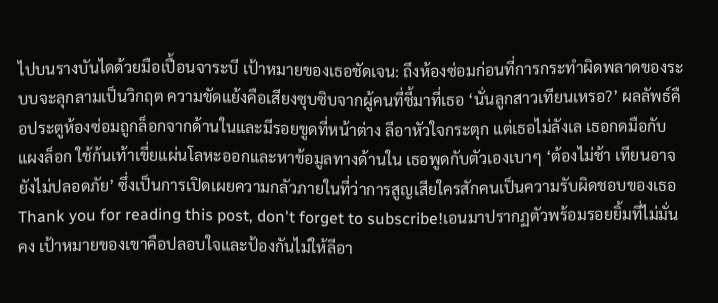ไปบนรางบันไดด้วยมือเปื้อนจาระบี เป้าหมายของเธอชัดเจน: ถึงห้องซ่อมก่อนที่การกระทำผิดพลาดของระบบจะลุกลามเป็นวิกฤต ความขัดแย้งคือเสียงซุบซิบจากผู้คนที่ชี้มาที่เธอ ‘นั่นลูกสาวเทียนเหรอ?’ ผลลัพธ์คือประตูห้องซ่อมถูกล็อกจากด้านในและมีรอยขูดที่หน้าต่าง ลีอาหัวใจกระตุก แต่เธอไม่ลังเล เธอกดมือกับแผงล็อก ใช้ก้นเท้าเขี่ยแผ่นโลหะออกและหาข้อมูลทางด้านใน เธอพูดกับตัวเองเบาๆ ‘ต้องไม่ช้า เทียนอาจยังไม่ปลอดภัย’ ซึ่งเป็นการเปิดเผยความกลัวภายในที่ว่าการสูญเสียใครสักคนเป็นความรับผิดชอบของเธอ
Thank you for reading this post, don't forget to subscribe!เอนมาปรากฏตัวพร้อมรอยยิ้มที่ไม่มั่นคง เป้าหมายของเขาคือปลอบใจและป้องกันไม่ให้ลีอา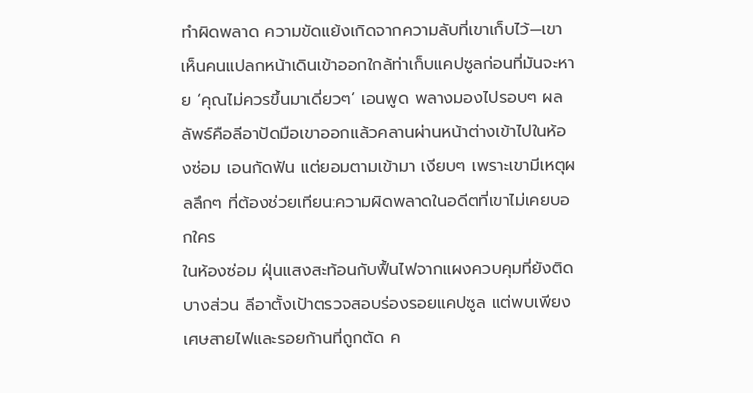ทำผิดพลาด ความขัดแย้งเกิดจากความลับที่เขาเก็บไว้—เขาเห็นคนแปลกหน้าเดินเข้าออกใกล้ท่าเก็บแคปซูลก่อนที่มันจะหาย ‘คุณไม่ควรขึ้นมาเดี่ยวๆ’ เอนพูด พลางมองไปรอบๆ ผลลัพธ์คือลีอาปัดมือเขาออกแล้วคลานผ่านหน้าต่างเข้าไปในห้องซ่อม เอนกัดฟัน แต่ยอมตามเข้ามา เงียบๆ เพราะเขามีเหตุผลลึกๆ ที่ต้องช่วยเทียน:ความผิดพลาดในอดีตที่เขาไม่เคยบอกใคร
ในห้องซ่อม ฝุ่นแสงสะท้อนกับฟื้นไฟจากแผงควบคุมที่ยังติดบางส่วน ลีอาตั้งเป้าตรวจสอบร่องรอยแคปซูล แต่พบเพียงเศษสายไฟและรอยก้านที่ถูกตัด ค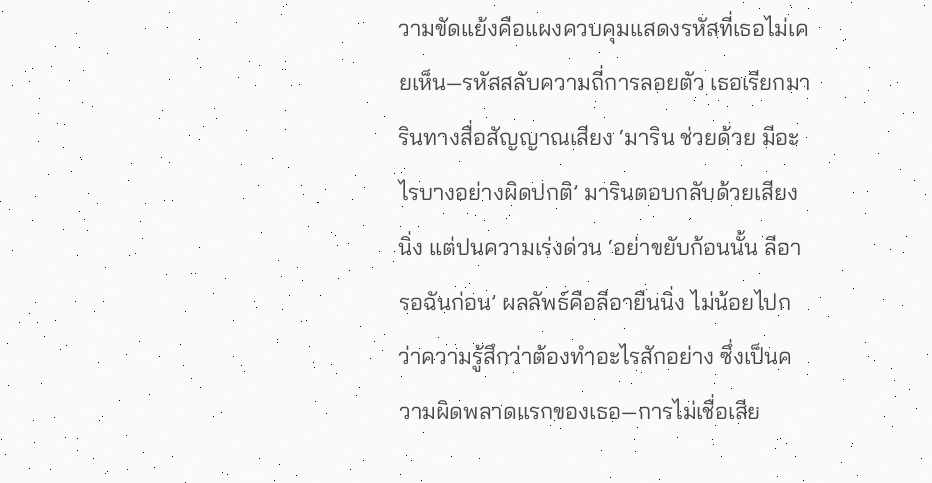วามขัดแย้งคือแผงควบคุมแสดงรหัสที่เธอไม่เคยเห็น—รหัสสลับความถี่การลอยตัว เธอเรียกมารินทางสื่อสัญญาณเสียง ‘มาริน ช่วยด้วย มีอะไรบางอย่างผิดปกติ’ มารินตอบกลับด้วยเสียงนิ่ง แต่ปนความเร่งด่วน ‘อย่าขยับก้อนนั้น ลีอา รอฉันก่อน’ ผลลัพธ์คือลีอายืนนิ่ง ไม่น้อยไปกว่าความรู้สึกว่าต้องทำอะไรสักอย่าง ซึ่งเป็นความผิดพลาดแรกของเธอ—การไม่เชื่อเสีย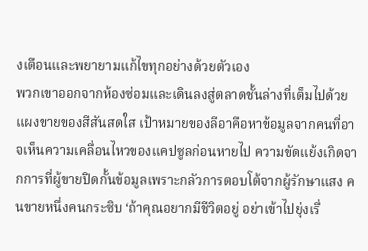งเตือนและพยายามแก้ไขทุกอย่างด้วยตัวเอง
พวกเขาออกจากห้องซ่อมและเดินลงสู่ตลาดชั้นล่างที่เต็มไปด้วยแผงขายของสีสันสดใส เป้าหมายของลีอาคือหาข้อมูลจากคนที่อาจเห็นความเคลื่อนไหวของแคปซูลก่อนหายไป ความขัดแย้งเกิดจากการที่ผู้ขายปิดกั้นข้อมูลเพราะกลัวการตอบโต้จากผู้รักษาแสง คนขายหนึ่งคนกระซิบ ‘ถ้าคุณอยากมีชีวิตอยู่ อย่าเข้าไปยุ่งเรื่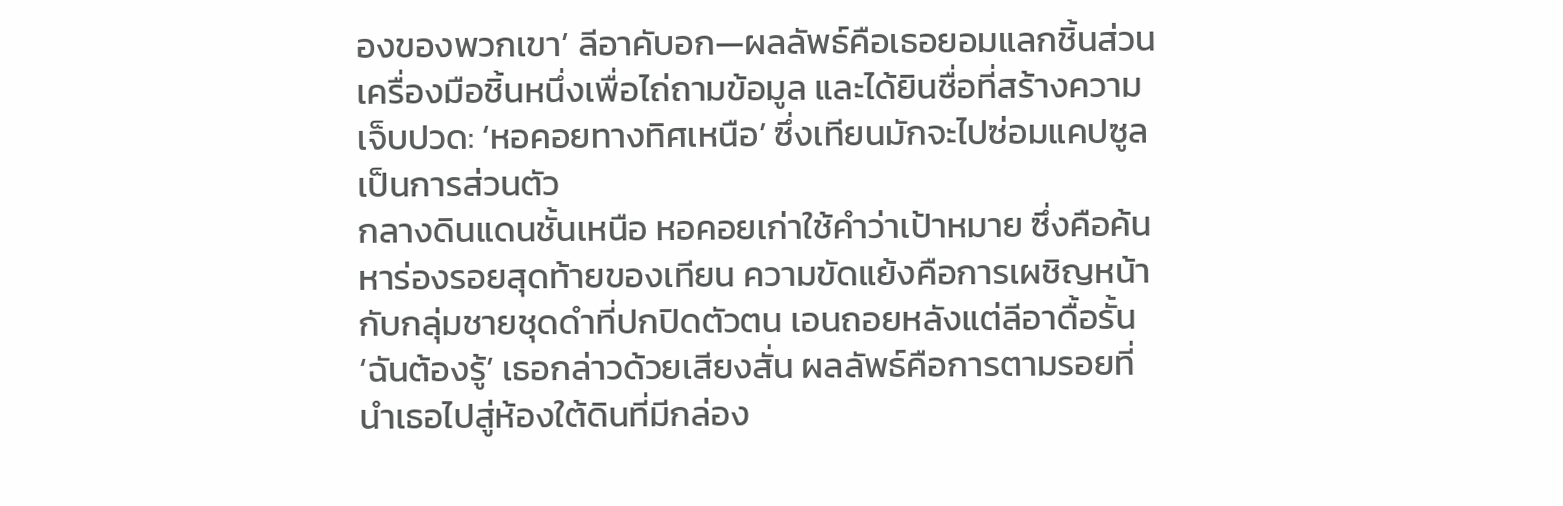องของพวกเขา’ ลีอาคับอก—ผลลัพธ์คือเธอยอมแลกชิ้นส่วนเครื่องมือชิ้นหนึ่งเพื่อไถ่ถามข้อมูล และได้ยินชื่อที่สร้างความเจ็บปวด: ‘หอคอยทางทิศเหนือ’ ซึ่งเทียนมักจะไปซ่อมแคปซูลเป็นการส่วนตัว
กลางดินแดนชั้นเหนือ หอคอยเก่าใช้คำว่าเป้าหมาย ซึ่งคือค้นหาร่องรอยสุดท้ายของเทียน ความขัดแย้งคือการเผชิญหน้ากับกลุ่มชายชุดดำที่ปกปิดตัวตน เอนถอยหลังแต่ลีอาดื้อรั้น ‘ฉันต้องรู้’ เธอกล่าวด้วยเสียงสั่น ผลลัพธ์คือการตามรอยที่นำเธอไปสู่ห้องใต้ดินที่มีกล่อง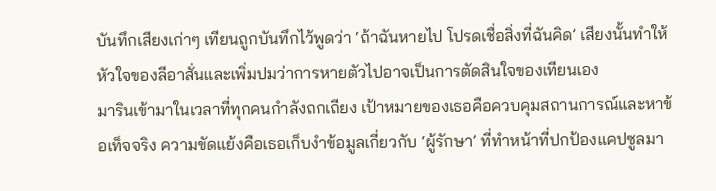บันทึกเสียงเก่าๆ เทียนถูกบันทึกไว้พูดว่า ‘ถ้าฉันหายไป โปรดเชื่อสิ่งที่ฉันคิด’ เสียงนั้นทำให้หัวใจของลีอาสั่นและเพิ่มปมว่าการหายตัวไปอาจเป็นการตัดสินใจของเทียนเอง
มารินเข้ามาในเวลาที่ทุกคนกำลังถกเถียง เป้าหมายของเธอคือควบคุมสถานการณ์และหาข้อเท็จจริง ความขัดแย้งคือเธอเก็บงำข้อมูลเกี่ยวกับ ‘ผู้รักษา’ ที่ทำหน้าที่ปกป้องแคปซูลมา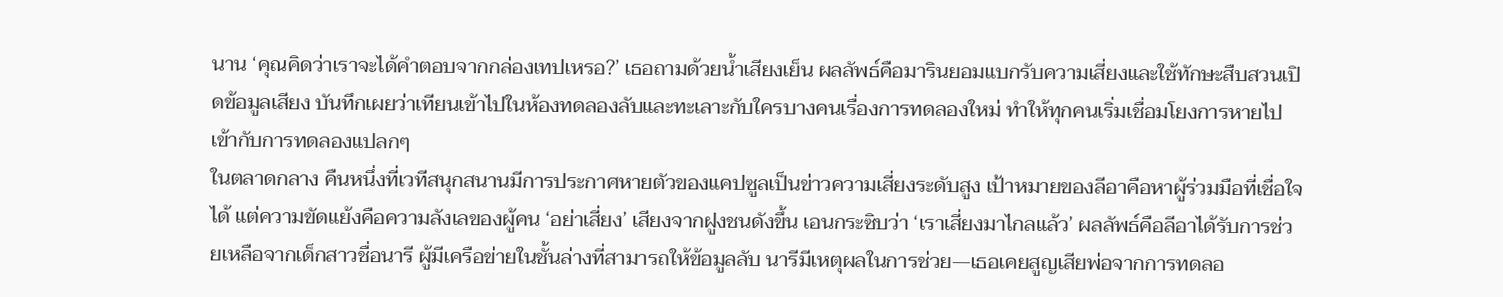นาน ‘คุณคิดว่าเราจะได้คำตอบจากกล่องเทปเหรอ?’ เธอถามด้วยน้ำเสียงเย็น ผลลัพธ์คือมารินยอมแบกรับความเสี่ยงและใช้ทักษะสืบสวนเปิดข้อมูลเสียง บันทึกเผยว่าเทียนเข้าไปในห้องทดลองลับและทะเลาะกับใครบางคนเรื่องการทดลองใหม่ ทำให้ทุกคนเริ่มเชื่อมโยงการหายไปเข้ากับการทดลองแปลกๆ
ในตลาดกลาง คืนหนึ่งที่เวทีสนุกสนานมีการประกาศหายตัวของแคปซูลเป็นข่าวความเสี่ยงระดับสูง เป้าหมายของลีอาคือหาผู้ร่วมมือที่เชื่อใจได้ แต่ความขัดแย้งคือความลังเลของผู้คน ‘อย่าเสี่ยง’ เสียงจากฝูงชนดังขึ้น เอนกระซิบว่า ‘เราเสี่ยงมาไกลแล้ว’ ผลลัพธ์คือลีอาได้รับการช่วยเหลือจากเด็กสาวชื่อนารี ผู้มีเครือข่ายในชั้นล่างที่สามารถให้ข้อมูลลับ นารีมีเหตุผลในการช่วย—เธอเคยสูญเสียพ่อจากการทดลอ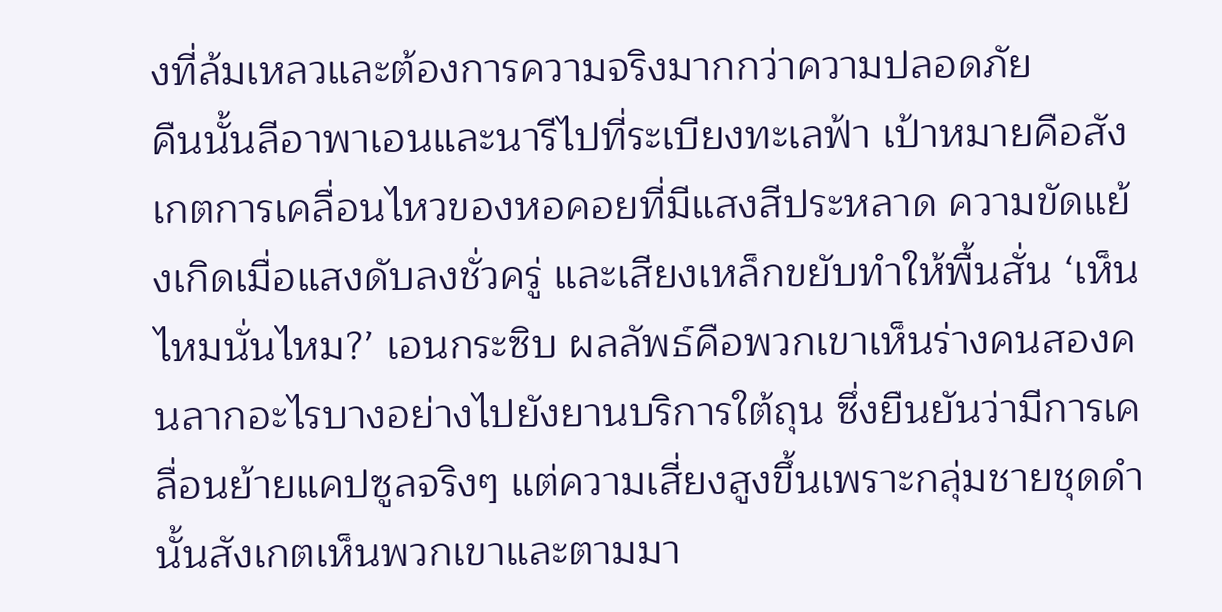งที่ล้มเหลวและต้องการความจริงมากกว่าความปลอดภัย
คืนนั้นลีอาพาเอนและนารีไปที่ระเบียงทะเลฟ้า เป้าหมายคือสังเกตการเคลื่อนไหวของหอคอยที่มีแสงสีประหลาด ความขัดแย้งเกิดเมื่อแสงดับลงชั่วครู่ และเสียงเหล็กขยับทำให้พื้นสั่น ‘เห็นไหมนั่นไหม?’ เอนกระซิบ ผลลัพธ์คือพวกเขาเห็นร่างคนสองคนลากอะไรบางอย่างไปยังยานบริการใต้ถุน ซึ่งยืนยันว่ามีการเคลื่อนย้ายแคปซูลจริงๆ แต่ความเสี่ยงสูงขึ้นเพราะกลุ่มชายชุดดำนั้นสังเกตเห็นพวกเขาและตามมา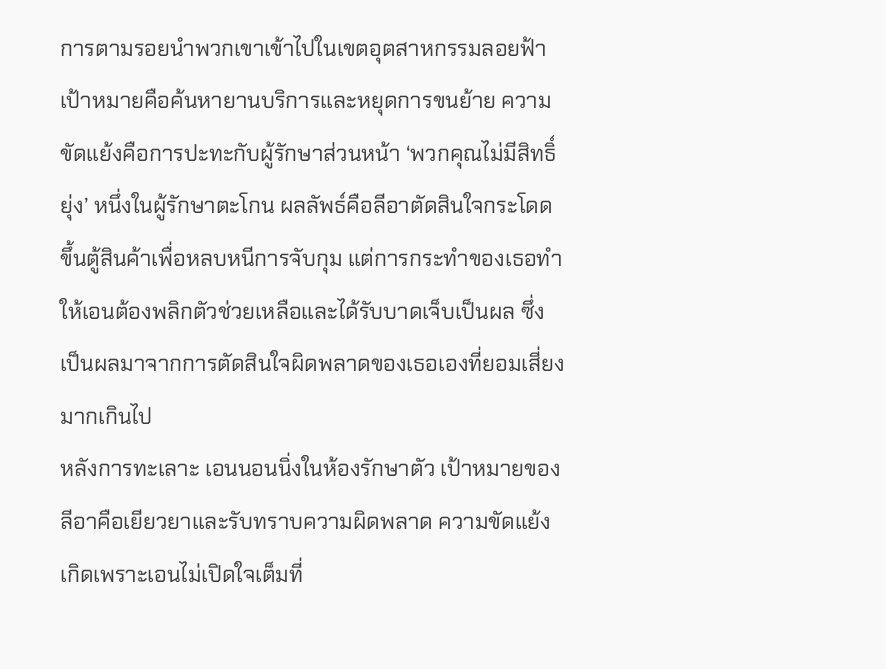การตามรอยนำพวกเขาเข้าไปในเขตอุตสาหกรรมลอยฟ้า เป้าหมายคือค้นหายานบริการและหยุดการขนย้าย ความขัดแย้งคือการปะทะกับผู้รักษาส่วนหน้า ‘พวกคุณไม่มีสิทธิ์ยุ่ง’ หนึ่งในผู้รักษาตะโกน ผลลัพธ์คือลีอาตัดสินใจกระโดดขึ้นตู้สินค้าเพื่อหลบหนีการจับกุม แต่การกระทำของเธอทำให้เอนต้องพลิกตัวช่วยเหลือและได้รับบาดเจ็บเป็นผล ซึ่งเป็นผลมาจากการตัดสินใจผิดพลาดของเธอเองที่ยอมเสี่ยงมากเกินไป
หลังการทะเลาะ เอนนอนนิ่งในห้องรักษาตัว เป้าหมายของลีอาคือเยียวยาและรับทราบความผิดพลาด ความขัดแย้งเกิดเพราะเอนไม่เปิดใจเต็มที่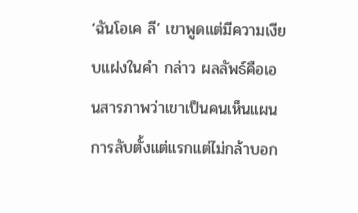‘ฉันโอเค ลี’ เขาพูดแต่มีความเงียบแฝงในคำ กล่าว ผลลัพธ์คือเอนสารภาพว่าเขาเป็นคนเห็นแผนการลับตั้งแต่แรกแต่ไม่กล้าบอก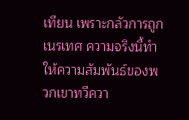เทียน เพราะกลัวการถูกเนรเทศ ความจริงนี้ทำให้ความสัมพันธ์ของพวกเขาทวีควา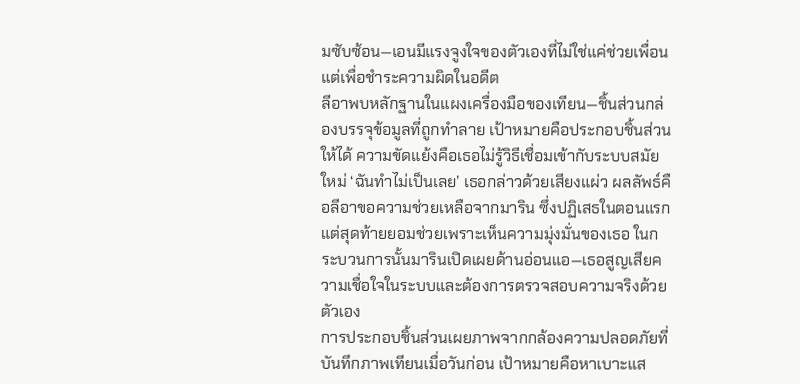มซับซ้อน—เอนมีแรงจูงใจของตัวเองที่ไม่ใช่แค่ช่วยเพื่อน แต่เพื่อชำระความผิดในอดีต
ลีอาพบหลักฐานในแผงเครื่องมือของเทียน—ชิ้นส่วนกล่องบรรจุข้อมูลที่ถูกทำลาย เป้าหมายคือประกอบชิ้นส่วนให้ได้ ความขัดแย้งคือเธอไม่รู้วิธีเชื่อมเข้ากับระบบสมัยใหม่ ‘ฉันทำไม่เป็นเลย’ เธอกล่าวด้วยเสียงแผ่ว ผลลัพธ์คือลีอาขอความช่วยเหลือจากมาริน ซึ่งปฏิเสธในตอนแรกแต่สุดท้ายยอมช่วยเพราะเห็นความมุ่งมั่นของเธอ ในกระบวนการนั้นมารินเปิดเผยด้านอ่อนแอ—เธอสูญเสียความเชื่อใจในระบบและต้องการตรวจสอบความจริงด้วยตัวเอง
การประกอบชิ้นส่วนเผยภาพจากกล้องความปลอดภัยที่บันทึกภาพเทียนเมื่อวันก่อน เป้าหมายคือหาเบาะแส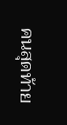คนสุดท้าย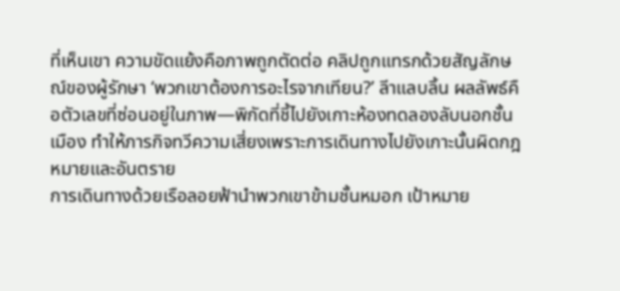ที่เห็นเขา ความขัดแย้งคือภาพถูกตัดต่อ คลิปถูกแทรกด้วยสัญลักษณ์ของผู้รักษา ‘พวกเขาต้องการอะไรจากเทียน?’ ลีาแลบลิ้น ผลลัพธ์คือตัวเลขที่ซ่อนอยู่ในภาพ—พิกัดที่ชี้ไปยังเกาะห้องทดลองลับนอกชั้นเมือง ทำให้ภารกิจทวีความเสี่ยงเพราะการเดินทางไปยังเกาะนั้นผิดกฎหมายและอันตราย
การเดินทางด้วยเรือลอยฟ้านำพวกเขาข้ามชั้นหมอก เป้าหมาย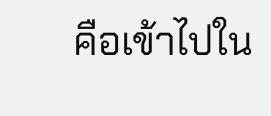คือเข้าไปใน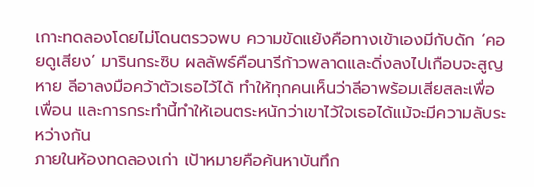เกาะทดลองโดยไม่โดนตรวจพบ ความขัดแย้งคือทางเข้าเองมีกับดัก ‘คอยดูเสียง’ มารินกระซิบ ผลลัพธ์คือนารีก้าวพลาดและดิ่งลงไปเกือบจะสูญหาย ลีอาลงมือคว้าตัวเธอไว้ได้ ทำให้ทุกคนเห็นว่าลีอาพร้อมเสียสละเพื่อเพื่อน และการกระทำนี้ทำให้เอนตระหนักว่าเขาไว้ใจเธอได้แม้จะมีความลับระหว่างกัน
ภายในห้องทดลองเก่า เป้าหมายคือค้นหาบันทึก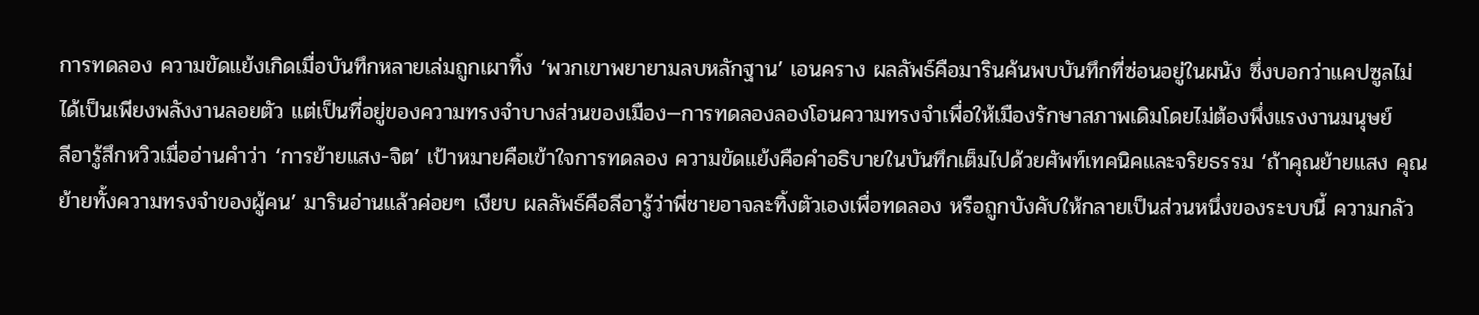การทดลอง ความขัดแย้งเกิดเมื่อบันทึกหลายเล่มถูกเผาทิ้ง ‘พวกเขาพยายามลบหลักฐาน’ เอนคราง ผลลัพธ์คือมารินค้นพบบันทึกที่ซ่อนอยู่ในผนัง ซึ่งบอกว่าแคปซูลไม่ได้เป็นเพียงพลังงานลอยตัว แต่เป็นที่อยู่ของความทรงจำบางส่วนของเมือง—การทดลองลองโอนความทรงจำเพื่อให้เมืองรักษาสภาพเดิมโดยไม่ต้องพึ่งแรงงานมนุษย์
ลีอารู้สึกหวิวเมื่ออ่านคำว่า ‘การย้ายแสง-จิต’ เป้าหมายคือเข้าใจการทดลอง ความขัดแย้งคือคำอธิบายในบันทึกเต็มไปด้วยศัพท์เทคนิคและจริยธรรม ‘ถ้าคุณย้ายแสง คุณย้ายทั้งความทรงจำของผู้คน’ มารินอ่านแล้วค่อยๆ เงียบ ผลลัพธ์คือลีอารู้ว่าพี่ชายอาจละทิ้งตัวเองเพื่อทดลอง หรือถูกบังคับให้กลายเป็นส่วนหนึ่งของระบบนี้ ความกลัว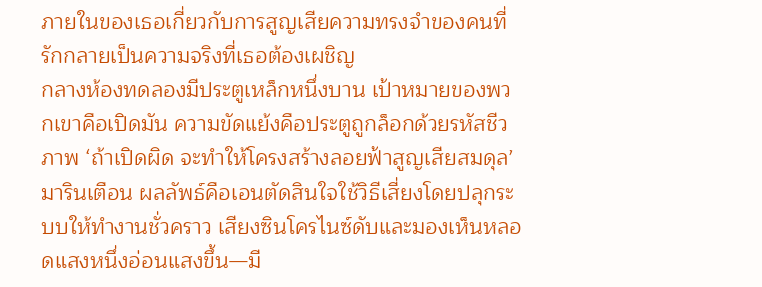ภายในของเธอเกี่ยวกับการสูญเสียความทรงจำของคนที่รักกลายเป็นความจริงที่เธอต้องเผชิญ
กลางห้องทดลองมีประตูเหล็กหนึ่งบาน เป้าหมายของพวกเขาคือเปิดมัน ความขัดแย้งคือประตูถูกล็อกด้วยรหัสชีวภาพ ‘ถ้าเปิดผิด จะทำให้โครงสร้างลอยฟ้าสูญเสียสมดุล’ มารินเตือน ผลลัพธ์คือเอนตัดสินใจใช้วิธีเสี่ยงโดยปลุกระบบให้ทำงานชั่วคราว เสียงซินโครไนซ์ดับและมองเห็นหลอดแสงหนึ่งอ่อนแสงขึ้น—มี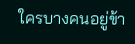ใครบางคนอยู่ข้า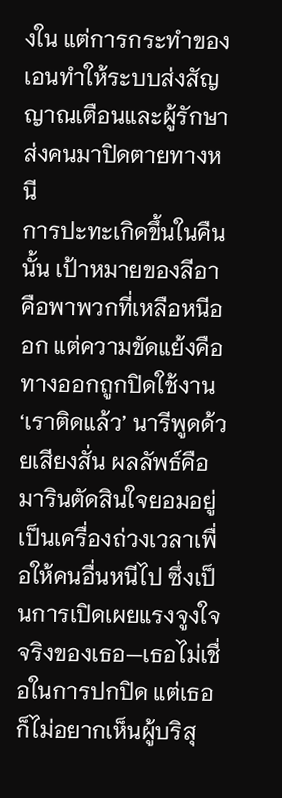งใน แต่การกระทำของเอนทำให้ระบบส่งสัญญาณเตือนและผู้รักษาส่งคนมาปิดตายทางหนี
การปะทะเกิดขึ้นในคืนนั้น เป้าหมายของลีอาคือพาพวกที่เหลือหนีออก แต่ความขัดแย้งคือทางออกถูกปิดใช้งาน ‘เราติดแล้ว’ นารีพูดด้วยเสียงสั่น ผลลัพธ์คือมารินตัดสินใจยอมอยู่เป็นเครื่องถ่วงเวลาเพื่อให้คนอื่นหนีไป ซึ่งเป็นการเปิดเผยแรงจูงใจจริงของเธอ—เธอไม่เชื่อในการปกปิด แต่เธอก็ไม่อยากเห็นผู้บริสุ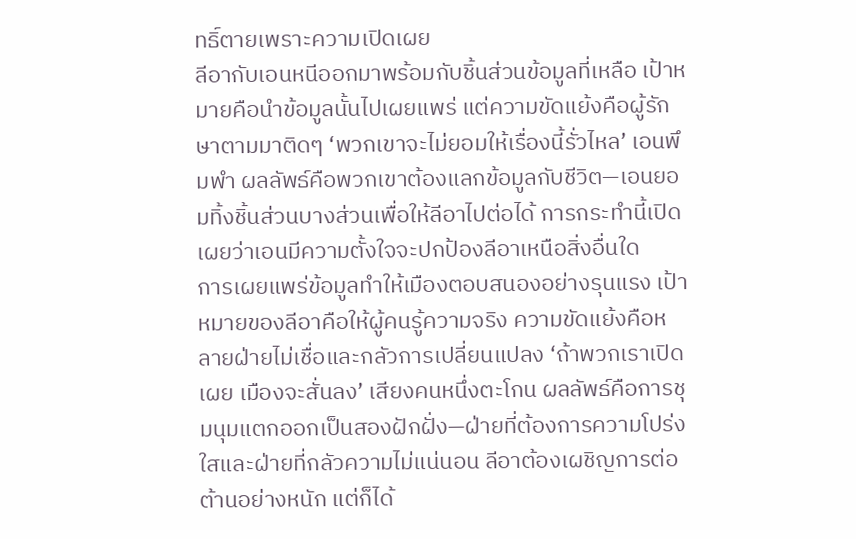ทธิ์ตายเพราะความเปิดเผย
ลีอากับเอนหนีออกมาพร้อมกับชิ้นส่วนข้อมูลที่เหลือ เป้าหมายคือนำข้อมูลนั้นไปเผยแพร่ แต่ความขัดแย้งคือผู้รักษาตามมาติดๆ ‘พวกเขาจะไม่ยอมให้เรื่องนี้รั่วไหล’ เอนพึมพำ ผลลัพธ์คือพวกเขาต้องแลกข้อมูลกับชีวิต—เอนยอมทิ้งชิ้นส่วนบางส่วนเพื่อให้ลีอาไปต่อได้ การกระทำนี้เปิดเผยว่าเอนมีความตั้งใจจะปกป้องลีอาเหนือสิ่งอื่นใด
การเผยแพร่ข้อมูลทำให้เมืองตอบสนองอย่างรุนแรง เป้าหมายของลีอาคือให้ผู้คนรู้ความจริง ความขัดแย้งคือหลายฝ่ายไม่เชื่อและกลัวการเปลี่ยนแปลง ‘ถ้าพวกเราเปิดเผย เมืองจะสั่นลง’ เสียงคนหนึ่งตะโกน ผลลัพธ์คือการชุมนุมแตกออกเป็นสองฝักฝั่ง—ฝ่ายที่ต้องการความโปร่งใสและฝ่ายที่กลัวความไม่แน่นอน ลีอาต้องเผชิญการต่อต้านอย่างหนัก แต่ก็ได้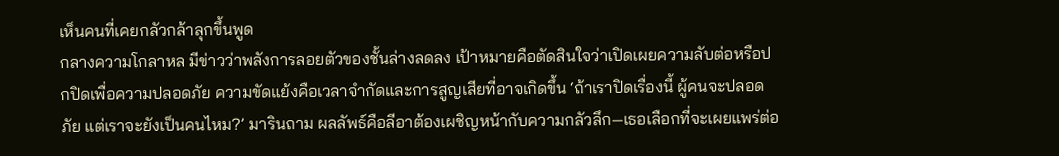เห็นคนที่เคยกลัวกล้าลุกขึ้นพูด
กลางความโกลาหล มีข่าวว่าพลังการลอยตัวของชั้นล่างลดลง เป้าหมายคือตัดสินใจว่าเปิดเผยความลับต่อหรือปกปิดเพื่อความปลอดภัย ความขัดแย้งคือเวลาจำกัดและการสูญเสียที่อาจเกิดขึ้น ‘ถ้าเราปิดเรื่องนี้ ผู้คนจะปลอดภัย แต่เราจะยังเป็นคนไหม?’ มารินถาม ผลลัพธ์คือลีอาต้องเผชิญหน้ากับความกลัวลึก—เธอเลือกที่จะเผยแพร่ต่อ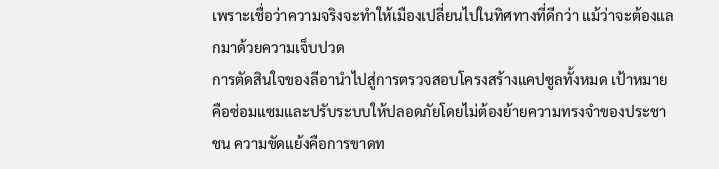เพราะเชื่อว่าความจริงจะทำให้เมืองเปลี่ยนไปในทิศทางที่ดีกว่า แม้ว่าจะต้องแลกมาด้วยความเจ็บปวด
การตัดสินใจของลีอานำไปสู่การตรวจสอบโครงสร้างแคปซูลทั้งหมด เป้าหมายคือซ่อมแซมและปรับระบบให้ปลอดภัยโดยไม่ต้องย้ายความทรงจำของประชาชน ความขัดแย้งคือการขาดท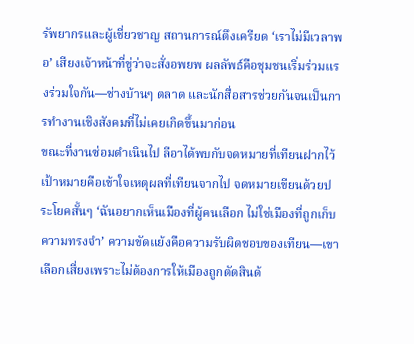รัพยากรและผู้เชี่ยวชาญ สถานการณ์ตึงเครียด ‘เราไม่มีเวลาพอ’ เสียงเจ้าหน้าที่ขู่ว่าจะสั่งอพยพ ผลลัพธ์คือชุมชนเริ่มร่วมแรงร่วมใจกัน—ช่างบ้านๆ ตลาด และนักสื่อสารช่วยกันจนเป็นการทำงานเชิงสังคมที่ไม่เคยเกิดขึ้นมาก่อน
ขณะที่งานซ่อมดำเนินไป ลีอาได้พบกับจดหมายที่เทียนฝากไว้ เป้าหมายคือเข้าใจเหตุผลที่เทียนจากไป จดหมายเขียนด้วยประโยคสั้นๆ ‘ฉันอยากเห็นเมืองที่ผู้คนเลือก ไม่ใช่เมืองที่ถูกเก็บความทรงจำ’ ความขัดแย้งคือความรับผิดชอบของเทียน—เขาเลือกเสี่ยงเพราะไม่ต้องการให้เมืองถูกตัดสินด้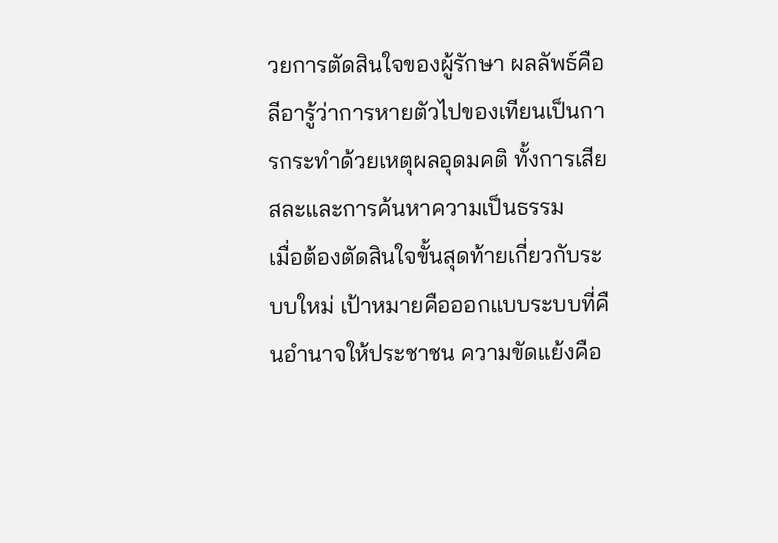วยการตัดสินใจของผู้รักษา ผลลัพธ์คือลีอารู้ว่าการหายตัวไปของเทียนเป็นการกระทำด้วยเหตุผลอุดมคติ ทั้งการเสียสละและการค้นหาความเป็นธรรม
เมื่อต้องตัดสินใจขั้นสุดท้ายเกี่ยวกับระบบใหม่ เป้าหมายคือออกแบบระบบที่คืนอำนาจให้ประชาชน ความขัดแย้งคือ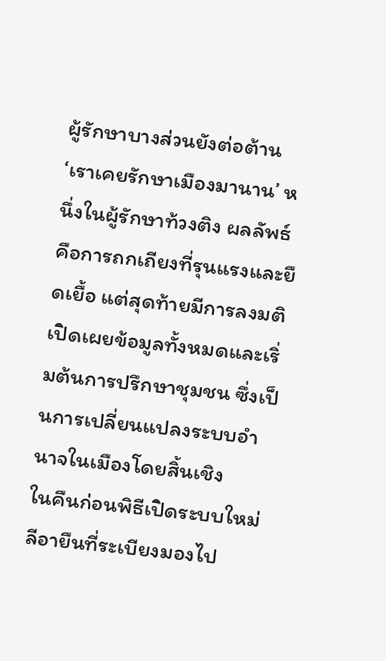ผู้รักษาบางส่วนยังต่อต้าน ‘เราเคยรักษาเมืองมานาน’ หนึ่งในผู้รักษาท้วงติง ผลลัพธ์คือการถกเถียงที่รุนแรงและยืดเยื้อ แต่สุดท้ายมีการลงมติเปิดเผยข้อมูลทั้งหมดและเริ่มต้นการปรึกษาชุมชน ซึ่งเป็นการเปลี่ยนแปลงระบบอำนาจในเมืองโดยสิ้นเชิง
ในคืนก่อนพิธีเปิดระบบใหม่ ลีอายืนที่ระเบียงมองไป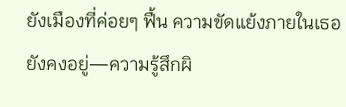ยังเมืองที่ค่อยๆ ฟื้น ความขัดแย้งภายในเธอยังคงอยู่—ความรู้สึกผิ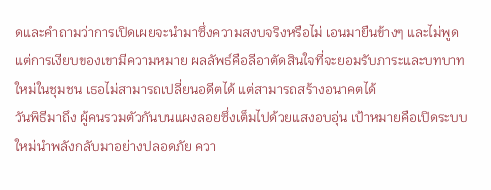ดและคำถามว่าการเปิดเผยจะนำมาซึ่งความสงบจริงหรือไม่ เอนมายืนข้างๆ และไม่พูด แต่การเงียบของเขามีความหมาย ผลลัพธ์คือลีอาตัดสินใจที่จะยอมรับภาระและบทบาทใหม่ในชุมชน เธอไม่สามารถเปลี่ยนอดีตได้ แต่สามารถสร้างอนาคตได้
วันพิธีมาถึง ผู้คนรวมตัวกันบนแผงลอยซึ่งเต็มไปด้วยแสงอบอุ่น เป้าหมายคือเปิดระบบใหม่นำพลังกลับมาอย่างปลอดภัย ควา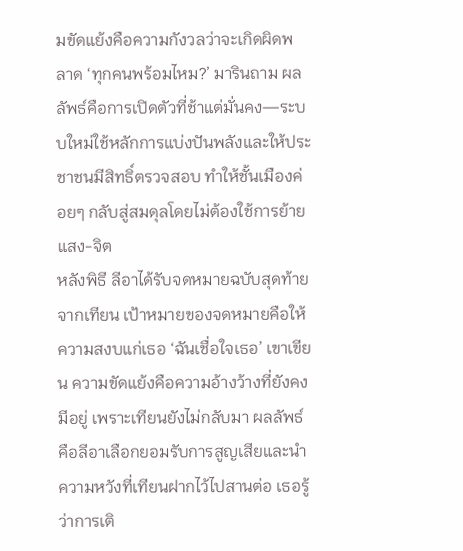มขัดแย้งคือความกังวลว่าจะเกิดผิดพลาด ‘ทุกคนพร้อมไหม?’ มารินถาม ผลลัพธ์คือการเปิดตัวที่ช้าแต่มั่นคง—ระบบใหม่ใช้หลักการแบ่งปันพลังและให้ประชาชนมีสิทธิ์ตรวจสอบ ทำให้ชั้นเมืองค่อยๆ กลับสู่สมดุลโดยไม่ต้องใช้การย้ายแสง-จิต
หลังพิธี ลีอาได้รับจดหมายฉบับสุดท้ายจากเทียน เป้าหมายของจดหมายคือให้ความสงบแก่เธอ ‘ฉันเชื่อใจเธอ’ เขาเขียน ความขัดแย้งคือความอ้างว้างที่ยังคงมีอยู่ เพราะเทียนยังไม่กลับมา ผลลัพธ์คือลีอาเลือกยอมรับการสูญเสียและนำความหวังที่เทียนฝากไว้ไปสานต่อ เธอรู้ว่าการเติ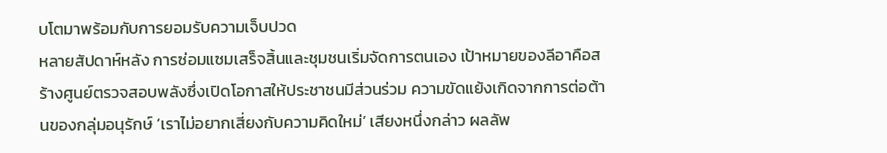บโตมาพร้อมกับการยอมรับความเจ็บปวด
หลายสัปดาห์หลัง การซ่อมแซมเสร็จสิ้นและชุมชนเริ่มจัดการตนเอง เป้าหมายของลีอาคือสร้างศูนย์ตรวจสอบพลังซึ่งเปิดโอกาสให้ประชาชนมีส่วนร่วม ความขัดแย้งเกิดจากการต่อต้านของกลุ่มอนุรักษ์ ‘เราไม่อยากเสี่ยงกับความคิดใหม่’ เสียงหนึ่งกล่าว ผลลัพ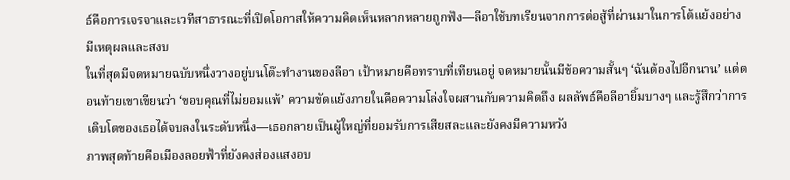ธ์คือการเจรจาและเวทีสาธารณะที่เปิดโอกาสให้ความคิดเห็นหลากหลายถูกฟัง—ลีอาใช้บทเรียนจากการต่อสู้ที่ผ่านมาในการโต้แย้งอย่างมีเหตุผลและสงบ
ในที่สุดมีจดหมายฉบับหนึ่งวางอยู่บนโต๊ะทำงานของลีอา เป้าหมายคือทราบที่เทียนอยู่ จดหมายนั้นมีข้อความสั้นๆ ‘ฉันต้องไปอีกนาน’ แต่ตอนท้ายเขาเขียนว่า ‘ขอบคุณที่ไม่ยอมแพ้’ ความขัดแย้งภายในคือความโล่งใจผสานกับความคิดถึง ผลลัพธ์คือลีอายิ้มบางๆ และรู้สึกว่าการเติบโตของเธอได้จบลงในระดับหนึ่ง—เธอกลายเป็นผู้ใหญ่ที่ยอมรับการเสียสละและยังคงมีความหวัง
ภาพสุดท้ายคือเมืองลอยฟ้าที่ยังคงส่องแสงอบ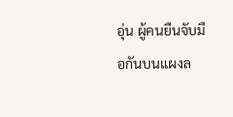อุ่น ผู้คนยืนจับมือกันบนแผงล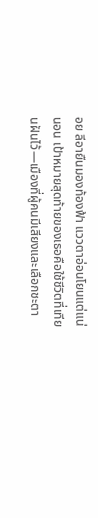อย ลีอายืนมองท้องฟ้า แววตาอ่อนโยนแต่แน่นอน เป้าหมายสุดท้ายของเธอคือใช้ชีวิตที่เทียนฝันไว้—เมืองที่ผู้คนมีเสียงและเลือกชะตา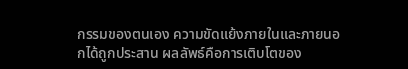กรรมของตนเอง ความขัดแย้งภายในและภายนอกได้ถูกประสาน ผลลัพธ์คือการเติบโตของ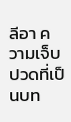ลีอา ความเจ็บปวดที่เป็นบท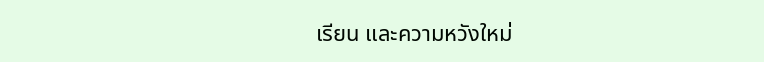เรียน และความหวังใหม่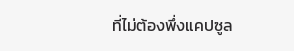ที่ไม่ต้องพึ่งแคปซูล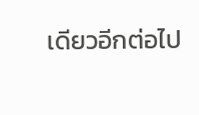เดียวอีกต่อไป